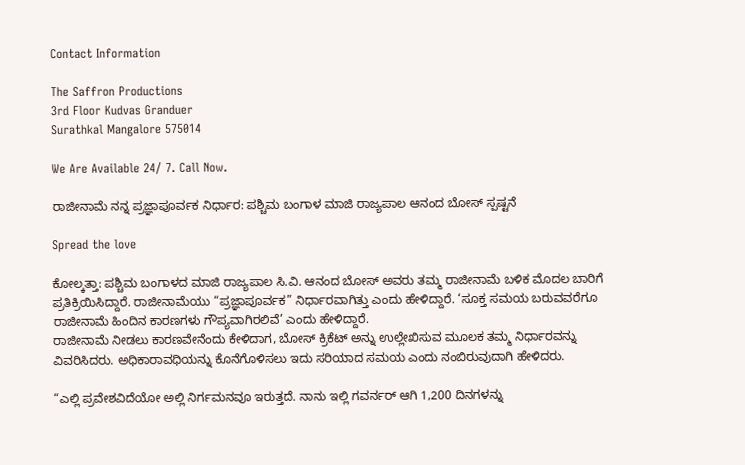Contact Information

The Saffron Productions
3rd Floor Kudvas Granduer
Surathkal Mangalore 575014

We Are Available 24/ 7. Call Now.

ರಾಜೀನಾಮೆ ನನ್ನ ಪ್ರಜ್ಞಾಪೂರ್ವಕ ನಿರ್ಧಾರ: ಪಶ್ಚಿಮ ಬಂಗಾಳ ಮಾಜಿ ರಾಜ್ಯಪಾಲ ಆನಂದ ಬೋಸ್ ಸ್ಪಷ್ಟನೆ

Spread the love

ಕೋಲ್ಕತ್ತಾ: ಪಶ್ಚಿಮ ಬಂಗಾಳದ ಮಾಜಿ ರಾಜ್ಯಪಾಲ ಸಿ.ವಿ. ಆನಂದ ಬೋಸ್ ಅವರು ತಮ್ಮ ರಾಜೀನಾಮೆ ಬಳಿಕ ಮೊದಲ ಬಾರಿಗೆ ಪ್ರತಿಕ್ರಿಯಿಸಿದ್ದಾರೆ. ರಾಜೀನಾಮೆಯು “ಪ್ರಜ್ಞಾಪೂರ್ವಕ” ನಿರ್ಧಾರವಾಗಿತ್ತು ಎಂದು ಹೇಳಿದ್ದಾರೆ. ‘ಸೂಕ್ತ ಸಮಯ ಬರುವವರೆಗೂ ರಾಜೀನಾಮೆ ಹಿಂದಿನ ಕಾರಣಗಳು ಗೌಪ್ಯವಾಗಿರಲಿವೆ’ ಎಂದು ಹೇಳಿದ್ದಾರೆ.
ರಾಜೀನಾಮೆ ನೀಡಲು ಕಾರಣವೇನೆಂದು ಕೇಳಿದಾಗ, ಬೋಸ್ ಕ್ರಿಕೆಟ್ ಅನ್ನು ಉಲ್ಲೇಖಿಸುವ ಮೂಲಕ ತಮ್ಮ ನಿರ್ಧಾರವನ್ನು ವಿವರಿಸಿದರು. ಅಧಿಕಾರಾವಧಿಯನ್ನು ಕೊನೆಗೊಳಿಸಲು ಇದು ಸರಿಯಾದ ಸಮಯ ಎಂದು ನಂಬಿರುವುದಾಗಿ ಹೇಳಿದರು.

“ಎಲ್ಲಿ ಪ್ರವೇಶವಿದೆಯೋ ಅಲ್ಲಿ ನಿರ್ಗಮನವೂ ಇರುತ್ತದೆ. ನಾನು ಇಲ್ಲಿ ಗವರ್ನರ್ ಆಗಿ 1,200 ದಿನಗಳನ್ನು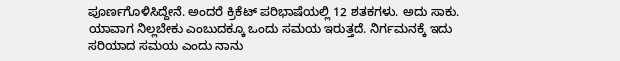ಪೂರ್ಣಗೊಳಿಸಿದ್ದೇನೆ. ಅಂದರೆ ಕ್ರಿಕೆಟ್ ಪರಿಭಾಷೆಯಲ್ಲಿ 12 ಶತಕಗಳು. ಅದು ಸಾಕು. ಯಾವಾಗ ನಿಲ್ಲಬೇಕು ಎಂಬುದಕ್ಕೂ ಒಂದು ಸಮಯ ಇರುತ್ತದೆ. ನಿರ್ಗಮನಕ್ಕೆ ಇದು ಸರಿಯಾದ ಸಮಯ ಎಂದು ನಾನು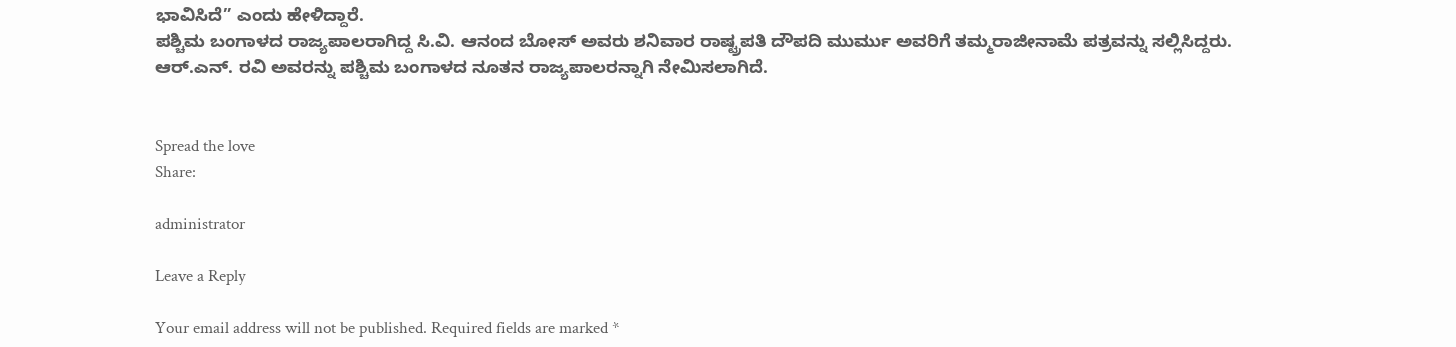ಭಾವಿಸಿದೆ” ಎಂದು ಹೇಳಿದ್ದಾರೆ.
ಪಶ್ಚಿಮ ಬಂಗಾಳದ ರಾಜ್ಯಪಾಲರಾಗಿದ್ದ ಸಿ.ವಿ. ಆನಂದ ಬೋಸ್ ಅವರು ಶನಿವಾರ ರಾಷ್ಟ್ರಪತಿ ದೌಪದಿ ಮುರ್ಮು ಅವರಿಗೆ ತಮ್ಮರಾಜೀನಾಮೆ ಪತ್ರವನ್ನು ಸಲ್ಲಿಸಿದ್ದರು. ಆ‌ರ್.ಎನ್. ರವಿ ಅವರನ್ನು ಪಶ್ಚಿಮ ಬಂಗಾಳದ ನೂತನ ರಾಜ್ಯಪಾಲರನ್ನಾಗಿ ನೇಮಿಸಲಾಗಿದೆ.


Spread the love
Share:

administrator

Leave a Reply

Your email address will not be published. Required fields are marked *